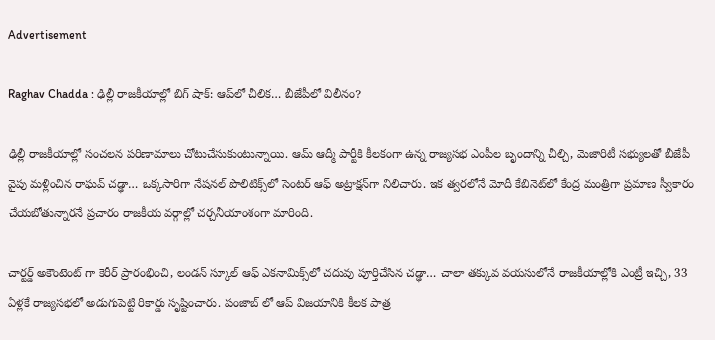Advertisement

Raghav Chadda : ఢిల్లీ రాజకీయాల్లో బిగ్ షాక్: ఆప్‌లో చీలిక… బీజేపీలో విలీనం?

ఢిల్లీ రాజకీయాల్లో సంచలన పరిణామాలు చోటుచేసుకుంటున్నాయి. ఆమ్ ఆద్మీ పార్టీకి కీలకంగా ఉన్న రాజ్యసభ ఎంపీల బృందాన్ని చీల్చి, మెజారిటీ సభ్యులతో బీజేపీ వైపు మళ్లించిన రాఘవ్ చడ్ఢా… ఒక్కసారిగా నేషనల్ పొలిటిక్స్‌లో సెంటర్ ఆఫ్ అట్రాక్షన్‌గా నిలిచారు. ఇక త్వరలోనే మోదీ కేబినెట్‌లో కేంద్ర మంత్రిగా ప్రమాణ స్వీకారం చేయబోతున్నారనే ప్రచారం రాజకీయ వర్గాల్లో చర్చనీయాంశంగా మారింది.

చార్టర్డ్ అకౌంటెంట్‌ గా కెరీర్ ప్రారంభించి, లండన్ స్కూల్ ఆఫ్ ఎకనామిక్స్‌లో చదువు పూర్తిచేసిన చడ్ఢా… చాలా తక్కువ వయసులోనే రాజకీయాల్లోకి ఎంట్రీ ఇచ్చి, 33 ఏళ్లకే రాజ్యసభలో అడుగుపెట్టి రికార్డు సృష్టించారు. పంజాబ్‌ లో ఆప్ విజయానికి కీలక పాత్ర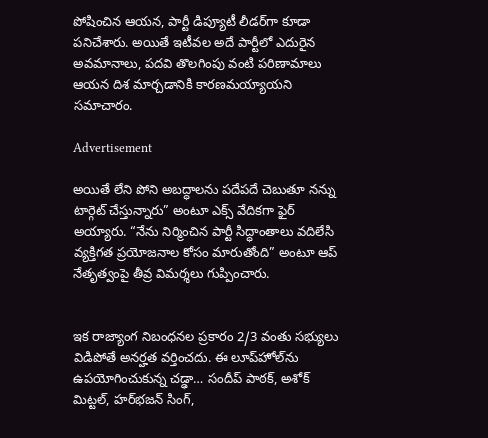పోషించిన ఆయన, పార్టీ డిప్యూటీ లీడర్‌గా కూడా పనిచేశారు. అయితే ఇటీవల అదే పార్టీలో ఎదురైన అవమానాలు, పదవి తొలగింపు వంటి పరిణామాలు ఆయన దిశ మార్చడానికి కారణమయ్యాయని సమాచారం.

Advertisement

అయితే లేని పోని అబద్ధాలను పదేపదే చెబుతూ నన్ను టార్గెట్ చేస్తున్నారు” అంటూ ఎక్స్ వేదికగా ఫైర్ అయ్యారు. “నేను నిర్మించిన పార్టీ సిద్ధాంతాలు వదిలేసి వ్యక్తిగత ప్రయోజనాల కోసం మారుతోంది” అంటూ ఆప్ నేతృత్వంపై తీవ్ర విమర్శలు గుప్పించారు.


ఇక రాజ్యాంగ నిబంధనల ప్రకారం 2/3 వంతు సభ్యులు విడిపోతే అనర్హత వర్తించదు. ఈ లూప్‌హోల్‌ను ఉపయోగించుకున్న చడ్ఢా… సందీప్ పాఠక్, అశోక్ మిట్టల్, హర్‌భజన్ సింగ్,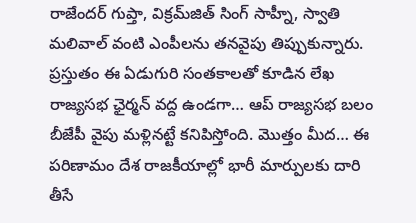రాజేందర్ గుప్తా, విక్రమ్‌జిత్ సింగ్ సాహ్నీ, స్వాతి మలివాల్ వంటి ఎంపీలను తనవైపు తిప్పుకున్నారు. ప్రస్తుతం ఈ ఏడుగురి సంతకాలతో కూడిన లేఖ రాజ్యసభ ఛైర్మన్ వద్ద ఉండగా… ఆప్ రాజ్యసభ బలం బీజేపీ వైపు మళ్లినట్టే కనిపిస్తోంది. మొత్తం మీద… ఈ పరిణామం దేశ రాజకీయాల్లో భారీ మార్పులకు దారి తీసే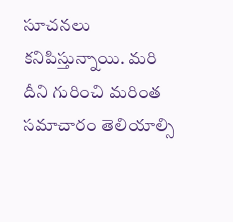సూచనలు కనిపిస్తున్నాయి. మరి దీని గురించి మరింత సమాచారం తెలియాల్సి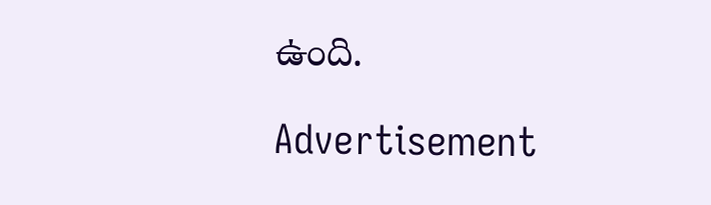ఉంది.

Advertisement